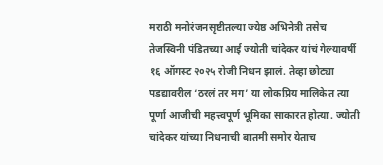मराठी मनोरंजनसृष्टीतल्या ज्येष्ठ अभिनेत्री तसेच तेजस्विनी पंडितच्या आई ज्योती चांदेकर यांचं गेल्यावर्षी १६ ऑगस्ट २०२५ रोजी निधन झालं. तेव्हा छोट्या पडद्यावरील ‘ठरलं तर मग’ या लोकप्रिय मालिकेत त्या पूर्णा आजीची महत्त्वपूर्ण भूमिका साकारत होत्या. ज्योती चांदेकर यांच्या निधनाची बातमी समोर येताच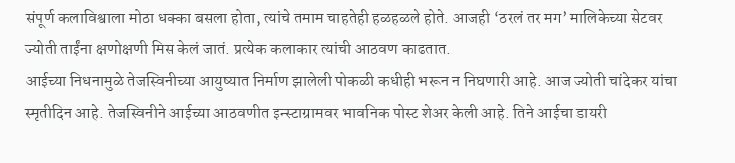संपूर्ण कलाविश्वाला मोठा धक्का बसला होता, त्यांचे तमाम चाहतेही हळहळले होते. आजही ‘ठरलं तर मग’ मालिकेच्या सेटवर ज्योती ताईंना क्षणोक्षणी मिस केलं जातं. प्रत्येक कलाकार त्यांची आठवण काढतात.
आईच्या निधनामुळे तेजस्विनीच्या आयुष्यात निर्माण झालेली पोकळी कधीही भरून न निघणारी आहे. आज ज्योती चांदेकर यांचा स्मृतीदिन आहे. तेजस्विनीने आईच्या आठवणीत इन्स्टाग्रामवर भावनिक पोस्ट शेअर केली आहे. तिने आईचा डायरी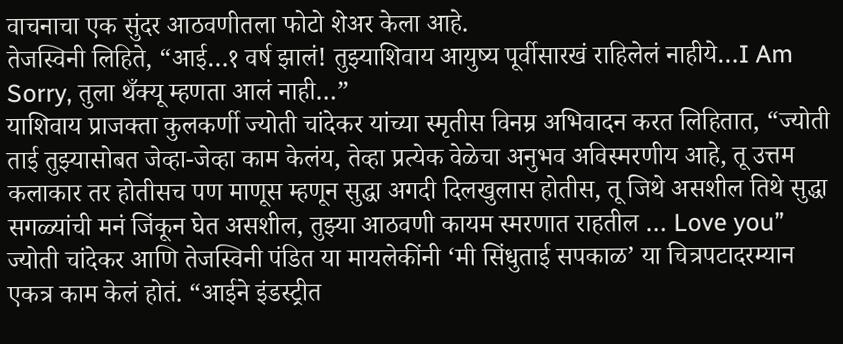वाचनाचा एक सुंदर आठवणीतला फोटो शेअर केला आहे.
तेजस्विनी लिहिते, “आई…१ वर्ष झालं! तुझ्याशिवाय आयुष्य पूर्वीसारखं राहिलेलं नाहीये…I Am Sorry, तुला थँक्यू म्हणता आलं नाही…”
याशिवाय प्राजक्ता कुलकर्णी ज्योती चांदेकर यांच्या स्मृतीस विनम्र अभिवादन करत लिहितात, “ज्योती ताई तुझ्यासोबत जेव्हा-जेव्हा काम केलंय, तेव्हा प्रत्येक वेळेचा अनुभव अविस्मरणीय आहे, तू उत्तम कलाकार तर होतीसच पण माणूस म्हणून सुद्धा अगदी दिलखुलास होतीस, तू जिथे असशील तिथे सुद्धा सगळ्यांची मनं जिंकून घेत असशील, तुझ्या आठवणी कायम स्मरणात राहतील … Love you”
ज्योती चांदेकर आणि तेजस्विनी पंडित या मायलेकींनी ‘मी सिंधुताई सपकाळ’ या चित्रपटादरम्यान एकत्र काम केलं होतं. “आईने इंडस्ट्रीत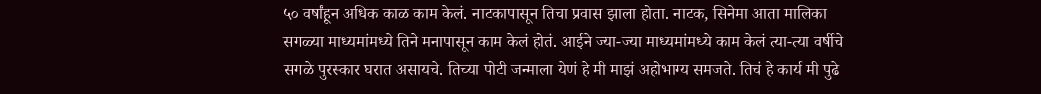५० वर्षांहून अधिक काळ काम केलं. नाटकापासून तिचा प्रवास झाला होता. नाटक, सिनेमा आता मालिका सगळ्या माध्यमांमध्ये तिने मनापासून काम केलं होतं. आईने ज्या-ज्या माध्यमांमध्ये काम केलं त्या-त्या वर्षीचे सगळे पुरस्कार घरात असायचे. तिच्या पोटी जन्माला येणं हे मी माझं अहोभाग्य समजते. तिचं हे कार्य मी पुढे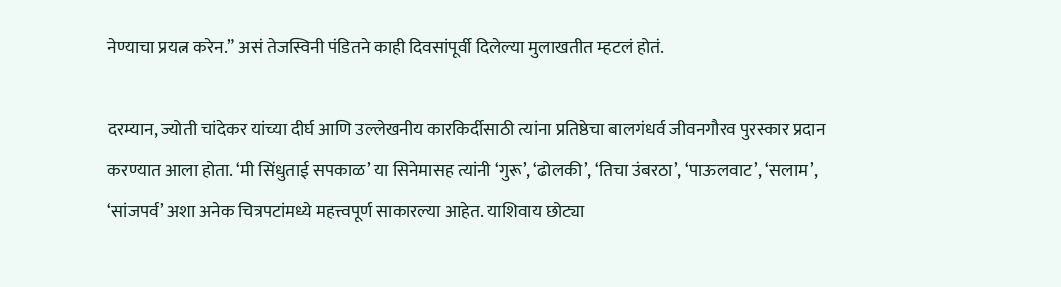नेण्याचा प्रयत्न करेन.” असं तेजस्विनी पंडितने काही दिवसांपूर्वी दिलेल्या मुलाखतीत म्हटलं होतं.

दरम्यान, ज्योती चांदेकर यांच्या दीर्घ आणि उल्लेखनीय कारकिर्दीसाठी त्यांना प्रतिष्ठेचा बालगंधर्व जीवनगौरव पुरस्कार प्रदान करण्यात आला होता. ‘मी सिंधुताई सपकाळ’ या सिनेमासह त्यांनी ‘गुरू’, ‘ढोलकी’, ‘तिचा उंबरठा’, ‘पाऊलवाट’, ‘सलाम’, ‘सांजपर्व’ अशा अनेक चित्रपटांमध्ये महत्त्वपूर्ण साकारल्या आहेत. याशिवाय छोट्या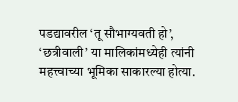पडद्यावरील ‘तू सौभाग्यवती हो’, ‘छत्रीवाली’ या मालिकांमध्येही त्यांनी महत्त्वाच्या भूमिका साकारल्या होत्या.